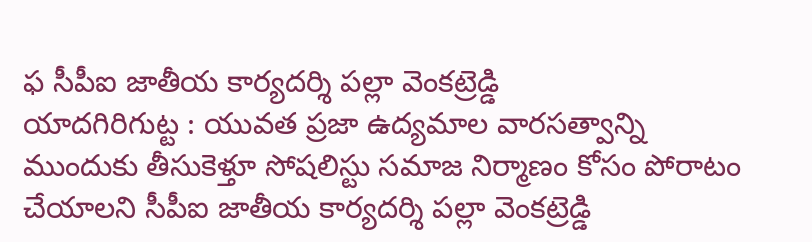ఫ సీపీఐ జాతీయ కార్యదర్శి పల్లా వెంకట్రెడ్డి
యాదగిరిగుట్ట : యువత ప్రజా ఉద్యమాల వారసత్వాన్ని ముందుకు తీసుకెళ్తూ సోషలిస్టు సమాజ నిర్మాణం కోసం పోరాటం చేయాలని సీపీఐ జాతీయ కార్యదర్శి పల్లా వెంకట్రెడ్డి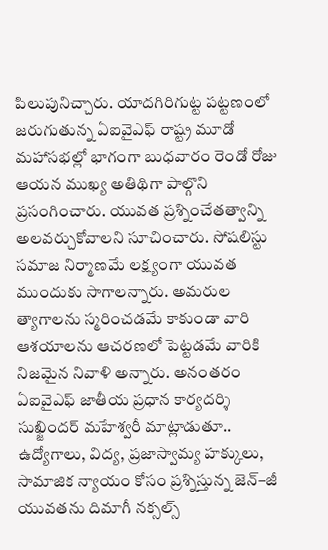పిలుపునిచ్చారు. యాదగిరిగుట్ట పట్టణంలో జరుగుతున్న ఏఐవైఎఫ్ రాష్ట్ర మూడో మహాసభల్లో భాగంగా బుధవారం రెండో రోజు ఆయన ముఖ్య అతిథిగా పాల్గొని ప్రసంగించారు. యువత ప్రశ్నించేతత్వాన్ని అలవర్చుకోవాలని సూచించారు. సోషలిస్టు సమాజ నిర్మాణమే లక్ష్యంగా యువత ముందుకు సాగాలన్నారు. అమరుల త్యాగాలను స్మరించడమే కాకుండా వారి ఆశయాలను ఆచరణలో పెట్టడమే వారికి నిజమైన నివాళి అన్నారు. అనంతరం ఏఐవైఎఫ్ జాతీయ ప్రధాన కార్యదర్శి సుఖ్జిందర్ మహేశ్వరీ మాట్లాడుతూ.. ఉద్యోగాలు, విద్య, ప్రజాస్వామ్య హక్కులు, సామాజిక న్యాయం కోసం ప్రశ్నిస్తున్న జెన్–జీ యువతను దిమాగీ నక్సల్స్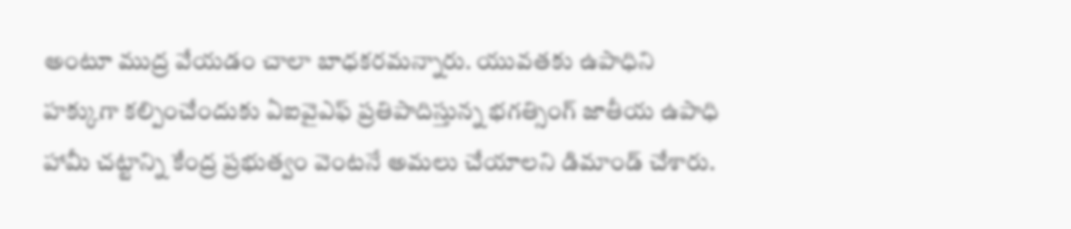అంటూ ముద్ర వేయడం చాలా బాధకరమన్నారు. యువతకు ఉపాధిని హక్కుగా కల్పించేందుకు ఏఐవైఎఫ్ ప్రతిపాదిస్తున్న భగత్సింగ్ జాతీయ ఉపాధి హామీ చట్టాన్ని కేంద్ర ప్రభుత్వం వెంటనే అమలు చేయాలని డిమాండ్ చేశారు.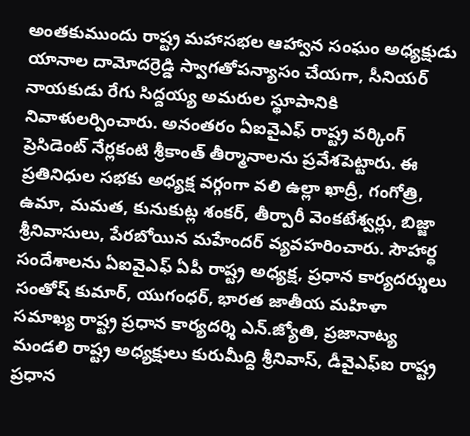అంతకుముందు రాష్ట్ర మహాసభల ఆహ్వాన సంఘం అధ్యక్షుడు యానాల దామోదర్రెడ్డి స్వాగతోపన్యాసం చేయగా, సీనియర్ నాయకుడు రేగు సిద్దయ్య అమరుల స్థూపానికి నివాళులర్పించారు. అనంతరం ఏఐవైఎఫ్ రాష్ట్ర వర్కింగ్ ప్రెసిడెంట్ నేర్లకంటి శ్రీకాంత్ తీర్మానాలను ప్రవేశపెట్టారు. ఈ ప్రతినిధుల సభకు అధ్యక్ష వర్గంగా వలి ఉల్లా ఖాద్రీ, గంగోత్రి, ఉమా, మమత, కునుకుట్ల శంకర్, తీర్పారీ వెంకటేశ్వర్లు, బిజ్జా శ్రీనివాసులు, పేరబోయిన మహేందర్ వ్యవహరించారు. సౌహార్ధ సందేశాలను ఏఐవైఎఫ్ ఏపీ రాష్ట్ర అధ్యక్ష, ప్రధాన కార్యదర్శులు సంతోష్ కుమార్, యుగంధర్, భారత జాతీయ మహిళా సమాఖ్య రాష్ట్ర ప్రధాన కార్యదర్శి ఎన్.జ్యోతి, ప్రజానాట్య మండలి రాష్ట్ర అధ్యక్షులు కురుమీద్ది శ్రీనివాస్, డీవైఎఫ్ఐ రాష్ట్ర ప్రధాన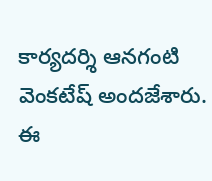కార్యదర్శి ఆనగంటి వెంకటేష్ అందజేశారు. ఈ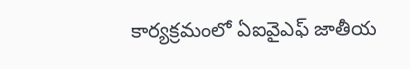కార్యక్రమంలో ఏఐవైఎఫ్ జాతీయ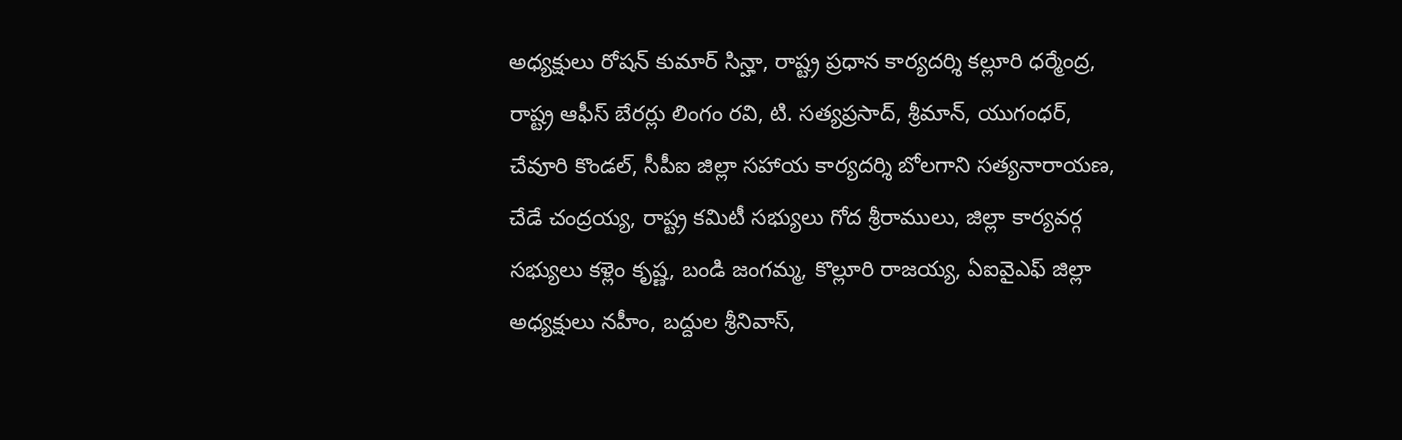అధ్యక్షులు రోషన్ కుమార్ సిన్హా, రాష్ట్ర ప్రధాన కార్యదర్శి కల్లూరి ధర్మేంద్ర, రాష్ట్ర ఆఫీస్ బేరర్లు లింగం రవి, టి. సత్యప్రసాద్, శ్రీమాన్, యుగంధర్, చేవూరి కొండల్, సీపీఐ జిల్లా సహాయ కార్యదర్శి బోలగాని సత్యనారాయణ, చేడే చంద్రయ్య, రాష్ట్ర కమిటీ సభ్యులు గోద శ్రీరాములు, జిల్లా కార్యవర్గ సభ్యులు కళ్లెం కృష్ణ, బండి జంగమ్మ, కొల్లూరి రాజయ్య, ఏఐవైఎఫ్ జిల్లా అధ్యక్షులు నహీం, బద్దుల శ్రీనివాస్,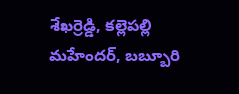శేఖర్రెడ్డి, కల్లెపల్లి మహేందర్, బబ్బూరి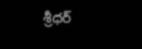శ్రీధర్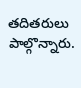తదితరులు పాల్గొన్నారు.